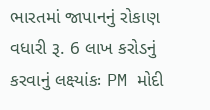ભારતમાં જાપાનનું રોકાણ વધારી રૂ. 6 લાખ કરોડનું કરવાનું લક્ષ્યાંકઃ PM મોદી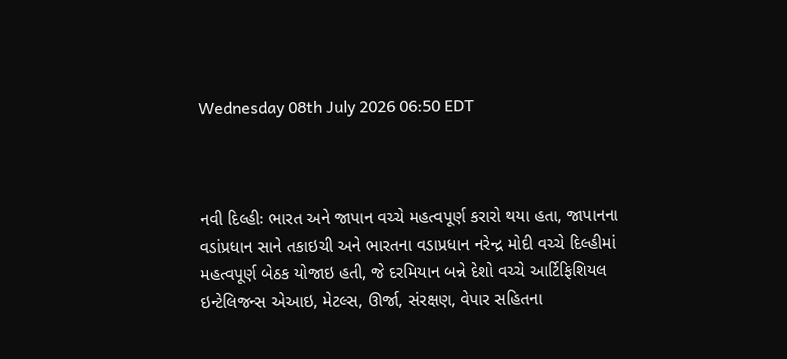Wednesday 08th July 2026 06:50 EDT



નવી દિલ્હીઃ ભારત અને જાપાન વચ્ચે મહત્વપૂર્ણ કરારો થયા હતા, જાપાનના વડાંપ્રધાન સાને તકાઇચી અને ભારતના વડાપ્રધાન નરેન્દ્ર મોદી વચ્ચે દિલ્હીમાં મહત્વપૂર્ણ બેઠક યોજાઇ હતી, જે દરમિયાન બન્ને દેશો વચ્ચે આર્ટિફિશિયલ ઇન્ટેલિજન્સ એઆઇ, મેટલ્સ, ઊર્જા, સંરક્ષણ, વેપાર સહિતના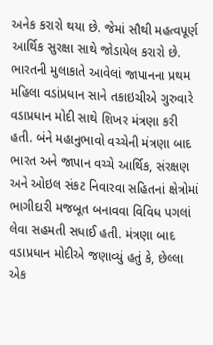અનેક કરારો થયા છે. જેમાં સૌથી મહત્વપૂર્ણ આર્થિક સુરક્ષા સાથે જોડાયેલ કરારો છે.
ભારતની મુલાકાતે આવેલાં જાપાનના પ્રથમ મહિલા વડાંપ્રધાન સાને તકાઇચીએ ગુરુવારે વડાપ્રધાન મોદી સાથે શિખર મંત્રણા કરી હતી. બંને મહાનુભાવો વચ્ચેની મંત્રણા બાદ ભારત અને જાપાન વચ્ચે આર્થિક, સંરક્ષણ અને ઓઇલ સંકટ નિવારવા સહિતનાં ક્ષેત્રોમાં ભાગીદારી મજબૂત બનાવવા વિવિધ પગલાં લેવા સહમતી સધાઈ હતી. મંત્રણા બાદ વડાપ્રધાન મોદીએ જણાવ્યું હતું કે, છેલ્લા એક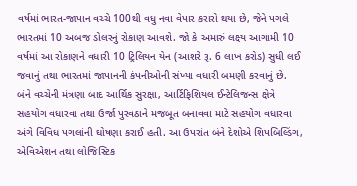વર્ષમાં ભારત-જાપાન વચ્ચે 100થી વધુ નવા વેપાર કરારો થયા છે, જેને પગલે ભારતમાં 10 અબજ ડોલરનું રોકાણ આવશે. જો કે અમારું લક્ષ્ય આગામી 10 વર્ષમાં આ રોકાણને વધારી 10 ટ્રિલિયન યેન (આશરે રૂ. 6 લાખ કરોડ) સુધી લઈ જવાનું તથા ભારતમાં જાપાનની કંપનીઓની સંખ્યા વધારી બમણી કરવાનું છે.
બંને વચ્ચેની મંત્રણા બાદ આર્થિક સુરક્ષા, આર્ટિફિશિયલ ઈન્ટેલિજન્સ ક્ષેત્રે સહયોગ વધારવા તથા ઉર્જા પુરવઠાને મજબૂત બનાવવા માટે સહયોગ વધારવા અંગે વિવિધ પગલાંની ઘોષણા કરાઈ હતી. આ ઉપરાંત બંને દેશોએ શિપબિલ્ડિંગ, એવિએશન તથા લોજિસ્ટિક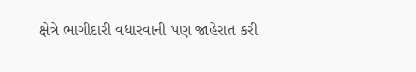ક્ષેત્રે ભાગીદારી વધારવાની પણ જાહેરાત કરી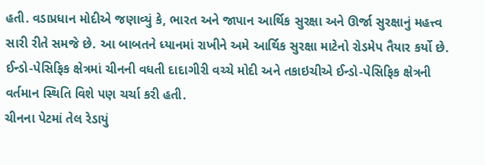હતી. વડાપ્રધાન મોદીએ જણાવ્યું કે, ભારત અને જાપાન આર્થિક સુરક્ષા અને ઊર્જા સુરક્ષાનું મહત્ત્વ સારી રીતે સમજે છે. આ બાબતને ધ્યાનમાં રાખીને અમે આર્થિક સુરક્ષા માટેનો રોડમેપ તૈયાર કર્યો છે. ઈન્ડો-પેસિફિક ક્ષેત્રમાં ચીનની વધતી દાદાગીરી વચ્ચે મોદી અને તકાઇચીએ ઈન્ડો-પેસિફિક ક્ષેત્રની વર્તમાન સ્થિતિ વિશે પણ ચર્ચા કરી હતી.
ચીનના પેટમાં તેલ રેડાયું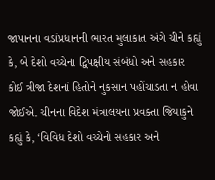જાપાનના વડાંપ્રધાનની ભારત મુલાકાત અંગે ચીને કહ્યું કે, બે દેશો વચ્ચેના દ્વિપક્ષીય સંબંધો અને સહકાર કોઈ ત્રીજા દેશનાં હિતોને નુકસાન પહોંચાડતા ન હોવા જોઈએ. ચીનના વિદેશ મંત્રાલયના પ્રવક્તા જિયાકુને કહ્યું કે, ‘વિવિધ દેશો વચ્ચેનો સહકાર અને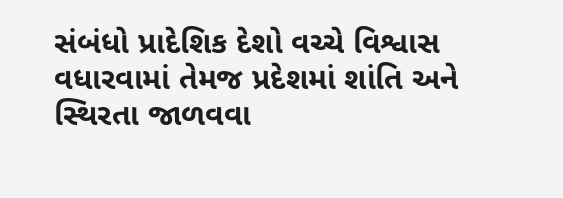સંબંધો પ્રાદેશિક દેશો વચ્ચે વિશ્વાસ વધારવામાં તેમજ પ્રદેશમાં શાંતિ અને સ્થિરતા જાળવવા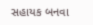સહાયક બનવા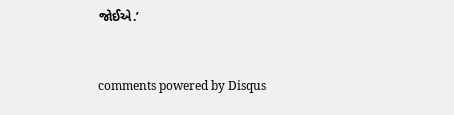જોઈએ.’


comments powered by Disqus